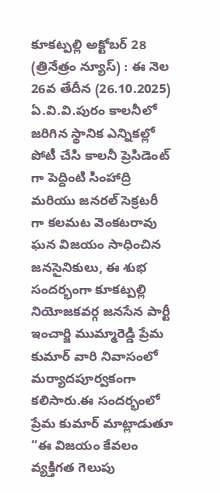కూకట్పల్లి అక్టోబర్ 28 (త్రినేత్రం న్యూస్) : ఈ నెల 26వ తేదీన (26.10.2025) ఏ.వి.వి.పురం కాలనీలో జరిగిన స్థానిక ఎన్నికల్లో పోటీ చేసి కాలనీ ప్రెసిడెంట్ గా పెద్దింటి సింహాద్రి మరియు జనరల్ సెక్రటరీ గా కలమట వెంకటరావు ఘన విజయం సాధించిన జనసైనికులు, ఈ శుభ సందర్భంగా కూకట్పల్లి నియోజకవర్గ జనసేన పార్టీ ఇంచార్జి ముమ్మారెడ్డి ప్రేమ కుమార్ వారి నివాసంలో మర్యాదపూర్వకంగా కలిసారు.ఈ సందర్భంలో ప్రేమ కుమార్ మాట్లాడుతూ
“ఈ విజయం కేవలం వ్యక్తిగత గెలుపు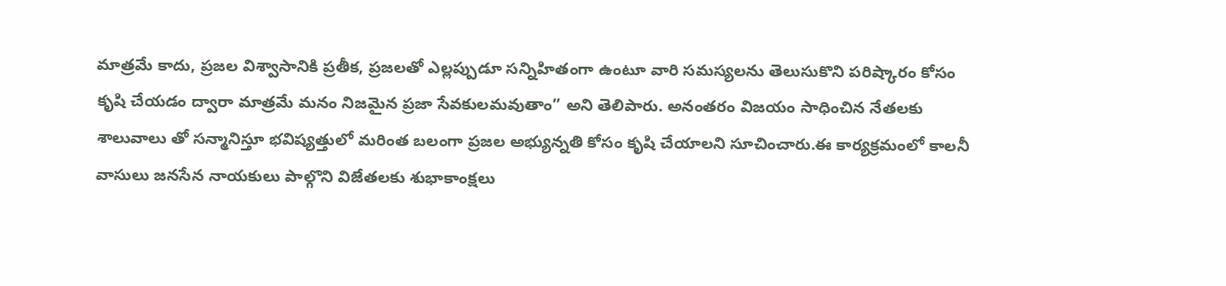మాత్రమే కాదు, ప్రజల విశ్వాసానికి ప్రతీక, ప్రజలతో ఎల్లప్పుడూ సన్నిహితంగా ఉంటూ వారి సమస్యలను తెలుసుకొని పరిష్కారం కోసం కృషి చేయడం ద్వారా మాత్రమే మనం నిజమైన ప్రజా సేవకులమవుతాం” అని తెలిపారు. అనంతరం విజయం సాధించిన నేతలకు శాలువాలు తో సన్మానిస్తూ భవిష్యత్తులో మరింత బలంగా ప్రజల అభ్యున్నతి కోసం కృషి చేయాలని సూచించారు.ఈ కార్యక్రమంలో కాలనీ వాసులు జనసేన నాయకులు పాల్గొని విజేతలకు శుభాకాంక్షలు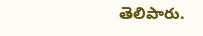తెలిపారు.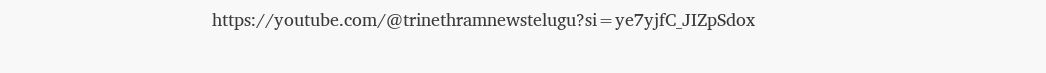https://youtube.com/@trinethramnewstelugu?si=ye7yjfC_JIZpSdox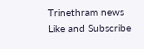Trinethram news
Like and Subscribe